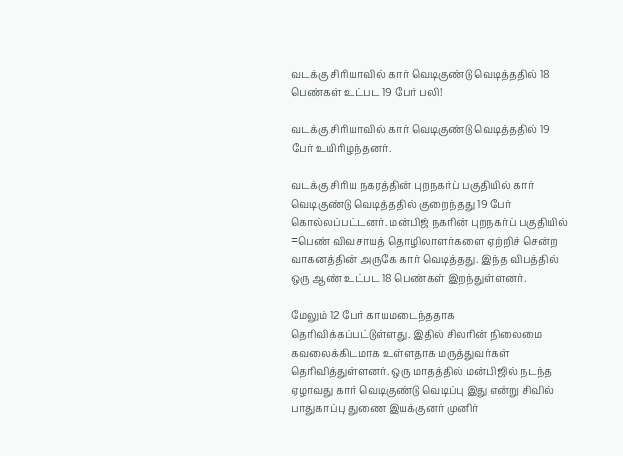வடக்கு சிரியாவில் கார் வெடிகுண்டு வெடித்ததில் 18 பெண்கள் உட்பட 19 பேர் பலி!

வடக்கு சிரியாவில் கார் வெடிகுண்டு வெடித்ததில் 19 பேர் உயிரிழந்தனர்.

வடக்கு சிரிய நகரத்தின் புறநகர்ப் பகுதியில் கார் வெடிகுண்டு வெடித்ததில் குறைந்தது 19 பேர் கொல்லப்பட்டனர். மன்பிஜ் நகரின் புறநகர்ப் பகுதியில் =பெண் விவசாயத் தொழிலாளர்களை ஏற்றிச் சென்ற வாகனத்தின் அருகே கார் வெடித்தது. இந்த விபத்தில் ஒரு ஆண் உட்பட 18 பெண்கள் இறந்துள்ளனர்.

மேலும் 12 பேர் காயமடைந்ததாக தெரிவிக்கப்பட்டுள்ளது. இதில் சிலரின் நிலைமை கவலைக்கிடமாக உள்ளதாக மருத்துவர்கள் தெரிவித்துள்ளனர். ஒரு மாதத்தில் மன்பிஜில் நடந்த ஏழாவது கார் வெடிகுண்டு வெடிப்பு இது என்று சிவில் பாதுகாப்பு துணை இயக்குனர் முனிர்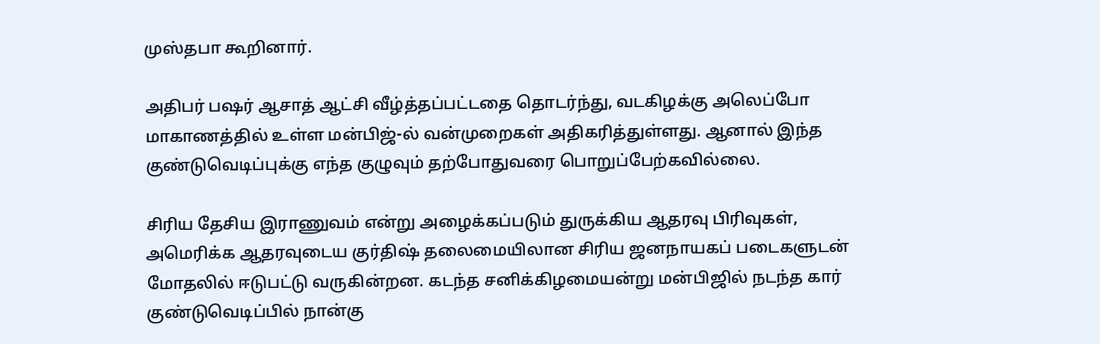முஸ்தபா கூறினார்.

அதிபர் பஷர் ஆசாத் ஆட்சி வீழ்த்தப்பட்டதை தொடர்ந்து, வடகிழக்கு அலெப்போ மாகாணத்தில் உள்ள மன்பிஜ்-ல் வன்முறைகள் அதிகரித்துள்ளது. ஆனால் இந்த குண்டுவெடிப்புக்கு எந்த குழுவும் தற்போதுவரை பொறுப்பேற்கவில்லை.

சிரிய தேசிய இராணுவம் என்று அழைக்கப்படும் துருக்கிய ஆதரவு பிரிவுகள், அமெரிக்க ஆதரவுடைய குர்திஷ் தலைமையிலான சிரிய ஜனநாயகப் படைகளுடன் மோதலில் ஈடுபட்டு வருகின்றன. கடந்த சனிக்கிழமையன்று மன்பிஜில் நடந்த கார் குண்டுவெடிப்பில் நான்கு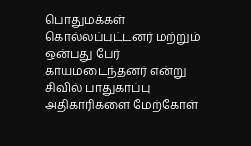பொதுமக்கள் கொல்லப்பட்டனர் மற்றும் ஒன்பது பேர் காயமடைந்தனர் என்று சிவில் பாதுகாப்பு அதிகாரிகளை மேற்கோள்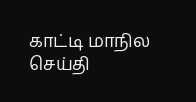காட்டி மாநில செய்தி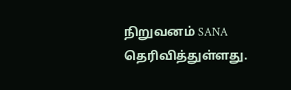நிறுவனம் SANA தெரிவித்துள்ளது.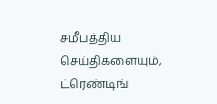சமீபத்திய செய்திகளையும், ட்ரெண்டிங்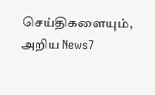செய்திகளையும், அறிய News7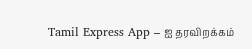Tamil Express App – ஐ தரவிறக்கம்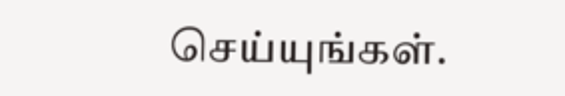செய்யுங்கள்.